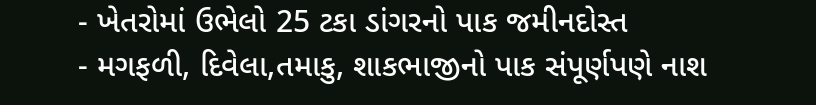- ખેતરોમાં ઉભેલો 25 ટકા ડાંગરનો પાક જમીનદોસ્ત
- મગફળી, દિવેલા,તમાકુ, શાકભાજીનો પાક સંપૂર્ણપણે નાશ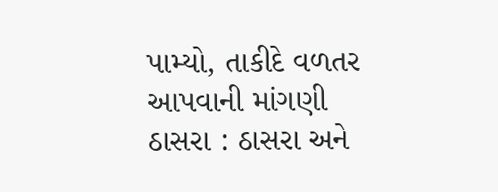પામ્યો, તાકીદે વળતર આપવાની માંગણી
ઠાસરા : ઠાસરા અને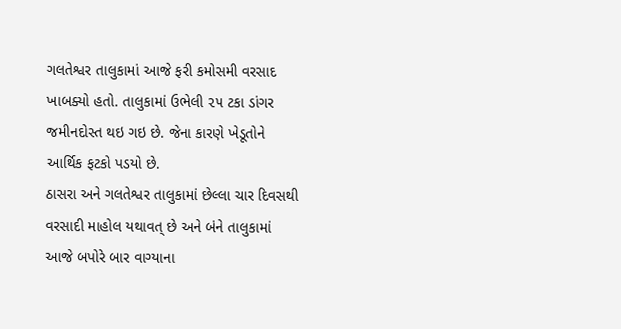ગલતેશ્વર તાલુકામાં આજે ફરી કમોસમી વરસાદ ખાબક્યો હતો. તાલુકામાં ઉભેલી ૨૫ ટકા ડાંગર જમીનદોસ્ત થઇ ગઇ છે. જેના કારણે ખેડૂતોને આર્થિક ફટકો પડયો છે.
ઠાસરા અને ગલતેશ્વર તાલુકામાં છેલ્લા ચાર દિવસથી વરસાદી માહોલ યથાવત્ છે અને બંને તાલુકામાં આજે બપોરે બાર વાગ્યાના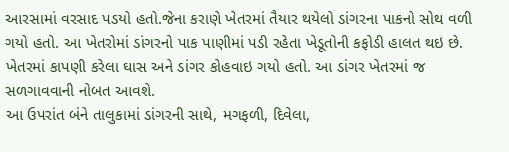આરસામાં વરસાદ પડયો હતો.જેના કરાણે ખેતરમાં તૈયાર થયેલો ડાંગરના પાકનો સોથ વળી ગયો હતો. આ ખેતરોમાં ડાંગરનો પાક પાણીમાં પડી રહેતા ખેડૂતોની કફોડી હાલત થઇ છે. ખેતરમાં કાપણી કરેલા ઘાસ અને ડાંગર કોહવાઇ ગયો હતો. આ ડાંગર ખેતરમાં જ સળગાવવાની નોબત આવશે.
આ ઉપરાંત બંને તાલુકામાં ડાંગરની સાથે, મગફળી, દિવેલા,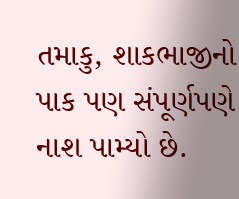તમાકુ, શાકભાજીનો પાક પણ સંપૂર્ણપણે નાશ પામ્યો છે.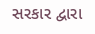સરકાર દ્વારા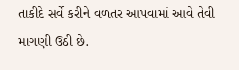તાકીદે સર્વે કરીને વળતર આપવામાં આવે તેવી માગણી ઉઠી છે.